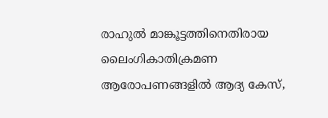രാഹുൽ മാങ്കൂട്ടത്തിനെതിരായ ലൈംഗികാതിക്രമണ ആരോപണങ്ങളിൽ ആദ്യ കേസ്,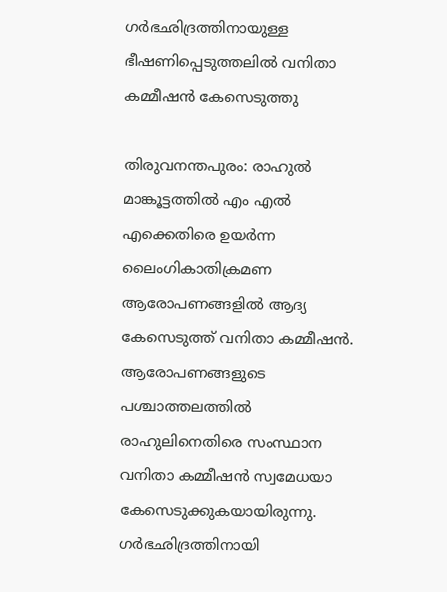ഗര്‍ഭഛിദ്രത്തിനായുള്ള ഭീഷണിപ്പെടുത്തലിൽ വനിതാ കമ്മീഷന്‍ കേസെടുത്തു

തിരുവനന്തപുരം: രാഹുല്‍ മാങ്കൂട്ടത്തില്‍ എം എല്‍ എക്കെതിരെ ഉയർന്ന ലൈംഗികാതിക്രമണ ആരോപണങ്ങളിൽ ആദ്യ കേസെടുത്ത് വനിതാ കമ്മീഷന്‍. ആരോപണങ്ങളുടെ പശ്ചാത്തലത്തിൽ രാഹുലിനെതിരെ സംസ്ഥാന വനിതാ കമ്മീഷന്‍ സ്വമേധയാ കേസെടുക്കുകയായിരുന്നു. ഗര്‍ഭഛിദ്രത്തിനായി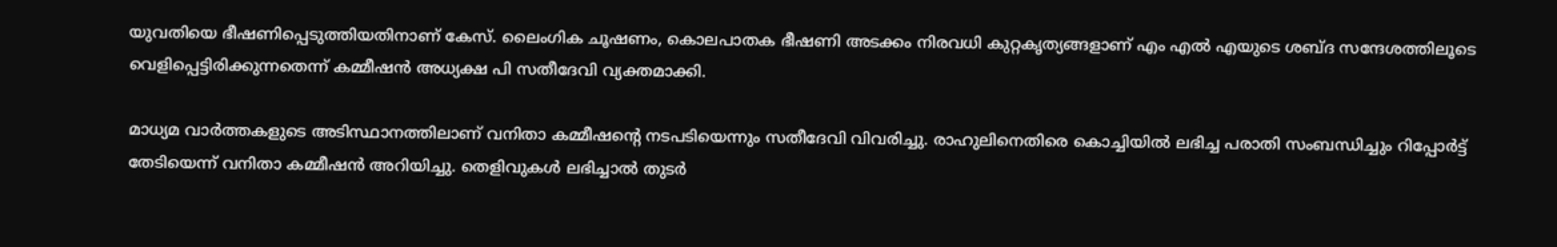യുവതിയെ ഭീഷണിപ്പെടുത്തിയതിനാണ് കേസ്. ലൈംഗിക ചൂഷണം, കൊലപാതക ഭീഷണി അടക്കം നിരവധി കുറ്റകൃത്യങ്ങളാണ് എം എല്‍ എയുടെ ശബ്ദ സന്ദേശത്തിലൂടെ വെളിപ്പെട്ടിരിക്കുന്നതെന്ന് കമ്മീഷന്‍ അധ്യക്ഷ പി സതീദേവി വ്യക്തമാക്കി.

മാധ്യമ വാര്‍ത്തകളുടെ അടിസ്ഥാനത്തിലാണ് വനിതാ കമ്മീഷന്റെ നടപടിയെന്നും സതീദേവി വിവരിച്ചു. രാഹുലിനെതിരെ കൊച്ചിയില്‍ ലഭിച്ച പരാതി സംബന്ധിച്ചും റിപ്പോര്‍ട്ട് തേടിയെന്ന് വനിതാ കമ്മീഷന്‍ അറിയിച്ചു. തെളിവുകള്‍ ലഭിച്ചാല്‍ തുടര്‍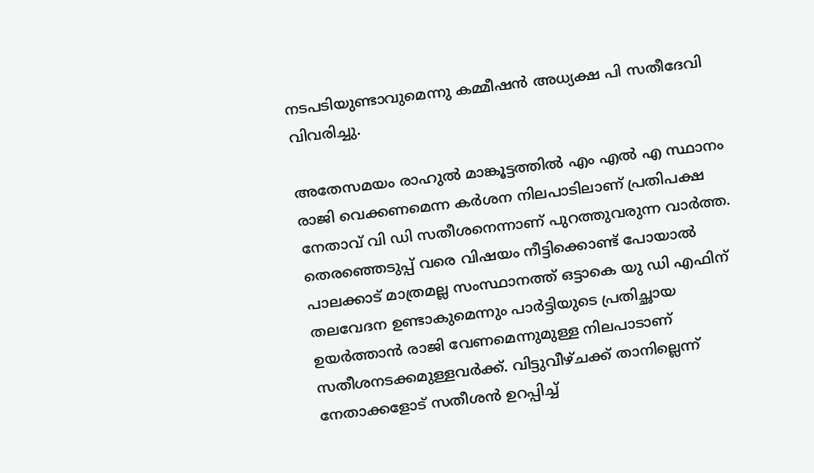നടപടിയുണ്ടാവുമെന്നു കമ്മീഷന്‍ അധ്യക്ഷ പി സതീദേവി വിവരിച്ചു.

അതേസമയം രാഹുൽ മാങ്കൂട്ടത്തിൽ എം എൽ എ സ്ഥാനം രാജി വെക്കണമെന്ന കർശന നിലപാടിലാണ് പ്രതിപക്ഷ നേതാവ് വി ഡി സതീശനെന്നാണ് പുറത്തുവരുന്ന വാർത്ത. തെരഞ്ഞെടുപ്പ് വരെ വിഷയം നീട്ടിക്കൊണ്ട് പോയാൽ പാലക്കാട് മാത്രമല്ല സംസ്ഥാനത്ത് ഒട്ടാകെ യു ഡി എഫിന് തലവേദന ഉണ്ടാകുമെന്നും പാർട്ടിയുടെ പ്രതിച്ഛായ ഉയർത്താൻ രാജി വേണമെന്നുമുള്ള നിലപാടാണ് സതീശനടക്കമുള്ളവർക്ക്. വിട്ടുവീഴ്ചക്ക് താനില്ലെന്ന് നേതാക്കളോട് സതീശൻ ഉറപ്പിച്ച്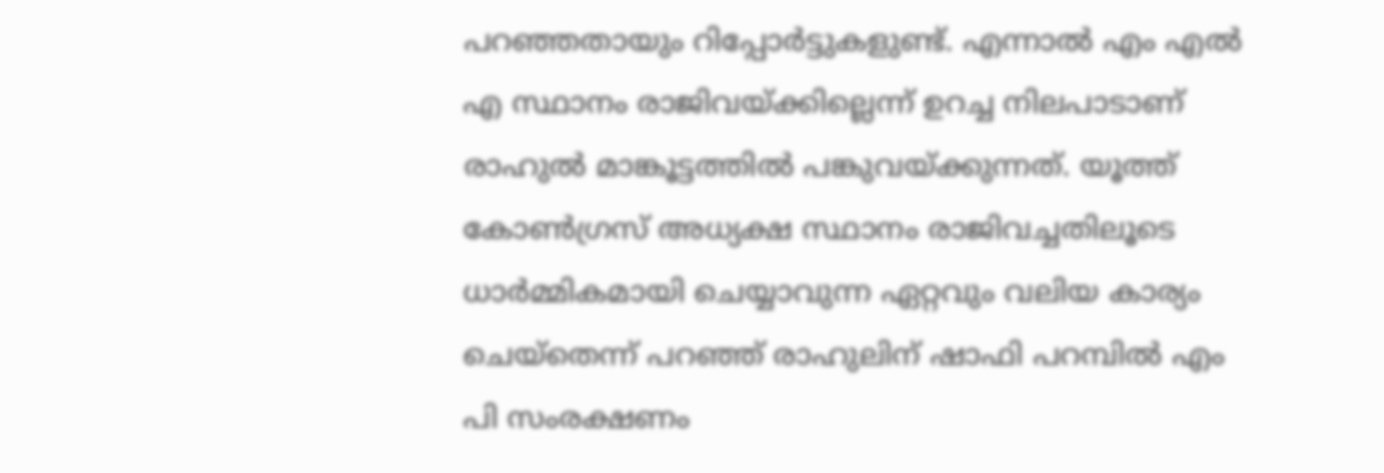പറഞ്ഞതായും റിപ്പോർട്ടുകളുണ്ട്. എന്നാൽ എം എൽ എ സ്ഥാനം രാജിവയ്ക്കില്ലെന്ന് ഉറച്ച നിലപാടാണ് രാഹുൽ മാങ്കൂട്ടത്തിൽ പങ്കുവയ്ക്കുന്നത്. യൂത്ത് കോൺഗ്രസ് അധ്യക്ഷ സ്ഥാനം രാജിവച്ചതിലൂടെ ധാർമ്മികമായി ചെയ്യാവുന്ന ഏറ്റവും വലിയ കാര്യം ചെയ്തെന്ന് പറഞ്ഞ് രാഹുലിന് ഷാഫി പറമ്പിൽ എം പി സംരക്ഷണം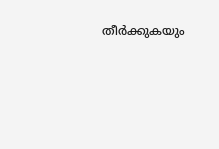തീർക്കുകയും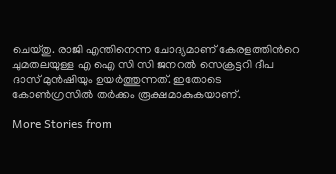ചെയ്തു. രാജി എന്തിനെന്ന ചോദ്യമാണ് കേരളത്തിന്‍റെ ചുമതലയുള്ള എ ഐ സി സി ജനറൽ സെക്രട്ടറി ദീപ ദാസ് മുൻഷിയും ഉയർത്തുന്നത്. ഇതോടെ കോൺഗ്രസിൽ തർക്കം രൂക്ഷമാകുകയാണ്.

More Stories from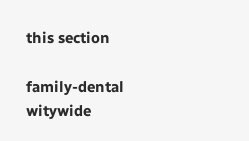this section

family-dental
witywide